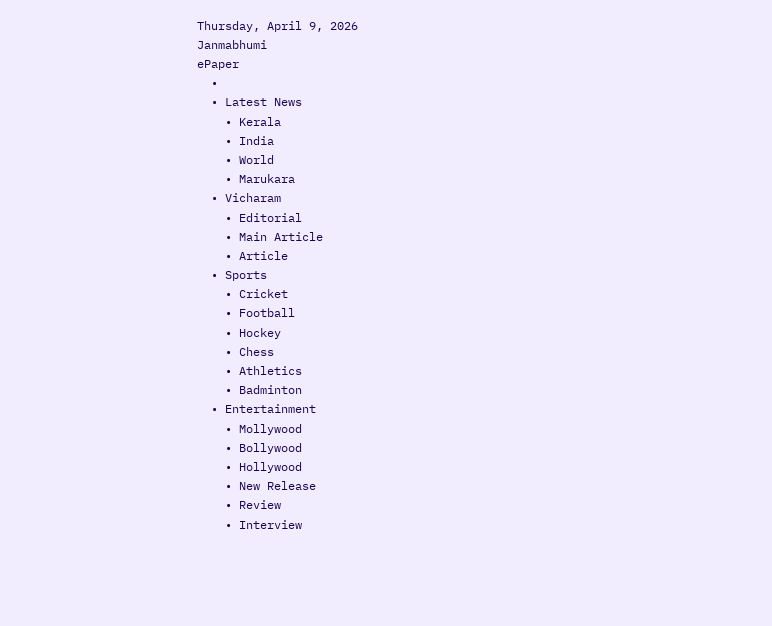Thursday, April 9, 2026
Janmabhumi
ePaper
  •
  • Latest News
    • Kerala
    • India
    • World
    • Marukara
  • Vicharam
    • Editorial
    • Main Article
    • Article
  • Sports
    • Cricket
    • Football
    • Hockey
    • Chess
    • Athletics
    • Badminton
  • Entertainment
    • Mollywood
    • Bollywood
    • Hollywood
    • New Release
    • Review
    • Interview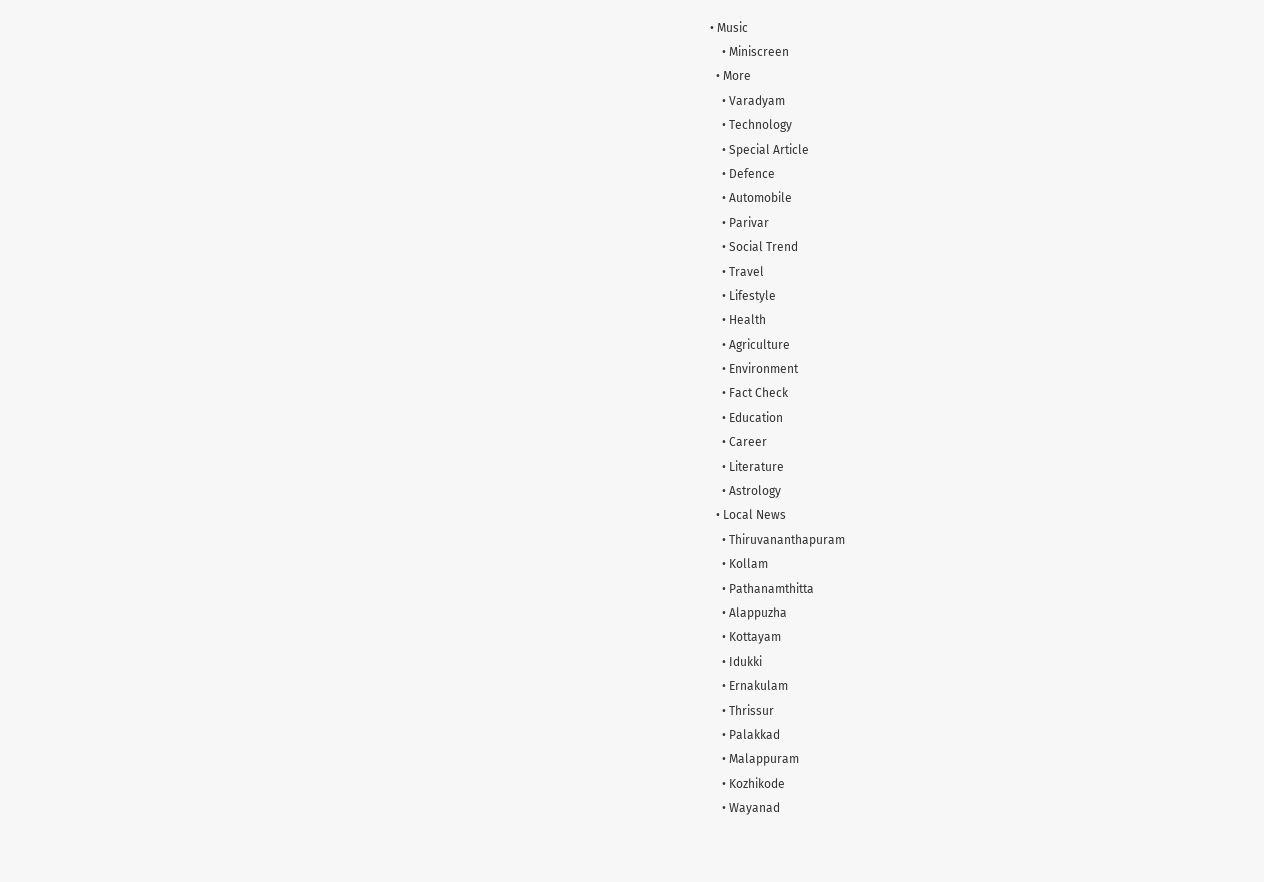• Music
    • Miniscreen
  • More
    • Varadyam
    • Technology
    • Special Article
    • Defence
    • Automobile
    • Parivar
    • Social Trend
    • Travel
    • Lifestyle
    • Health
    • Agriculture
    • Environment
    • Fact Check
    • Education
    • Career
    • Literature
    • Astrology
  • Local News
    • Thiruvananthapuram
    • Kollam
    • Pathanamthitta
    • Alappuzha
    • Kottayam
    • Idukki
    • Ernakulam
    • Thrissur
    • Palakkad
    • Malappuram
    • Kozhikode
    • Wayanad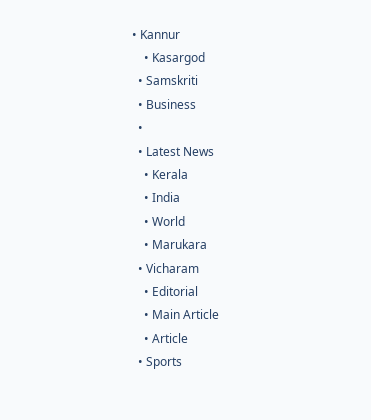• Kannur
    • Kasargod
  • Samskriti
  • Business
  •
  • Latest News
    • Kerala
    • India
    • World
    • Marukara
  • Vicharam
    • Editorial
    • Main Article
    • Article
  • Sports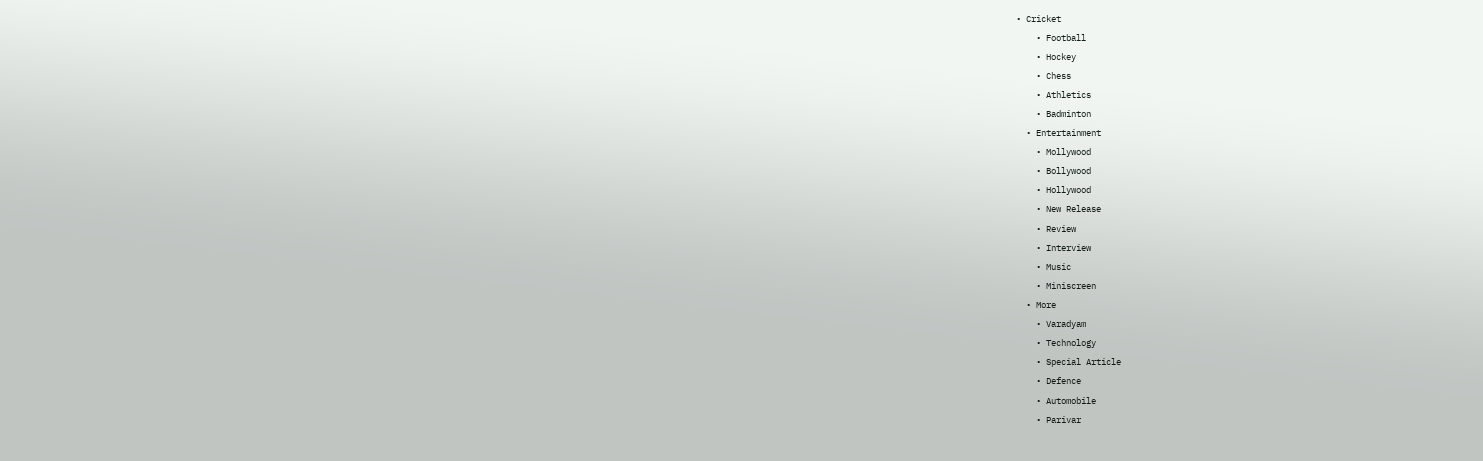• Cricket
    • Football
    • Hockey
    • Chess
    • Athletics
    • Badminton
  • Entertainment
    • Mollywood
    • Bollywood
    • Hollywood
    • New Release
    • Review
    • Interview
    • Music
    • Miniscreen
  • More
    • Varadyam
    • Technology
    • Special Article
    • Defence
    • Automobile
    • Parivar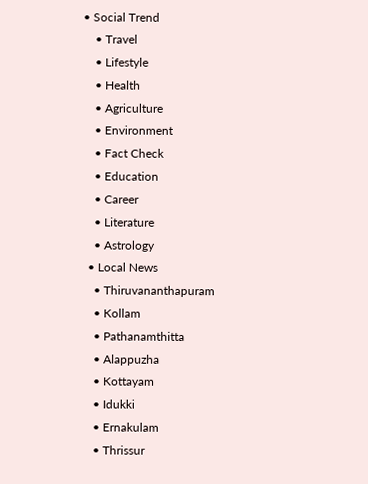• Social Trend
    • Travel
    • Lifestyle
    • Health
    • Agriculture
    • Environment
    • Fact Check
    • Education
    • Career
    • Literature
    • Astrology
  • Local News
    • Thiruvananthapuram
    • Kollam
    • Pathanamthitta
    • Alappuzha
    • Kottayam
    • Idukki
    • Ernakulam
    • Thrissur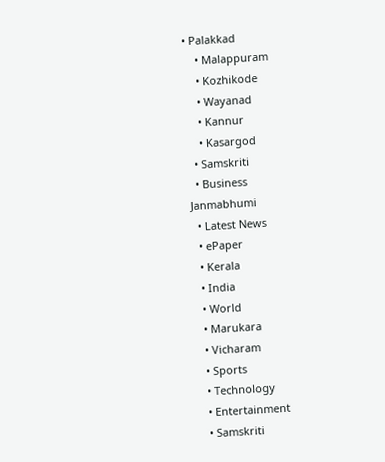• Palakkad
    • Malappuram
    • Kozhikode
    • Wayanad
    • Kannur
    • Kasargod
  • Samskriti
  • Business
Janmabhumi
  • Latest News
  • ePaper
  • Kerala
  • India
  • World
  • Marukara
  • Vicharam
  • Sports
  • Technology
  • Entertainment
  • Samskriti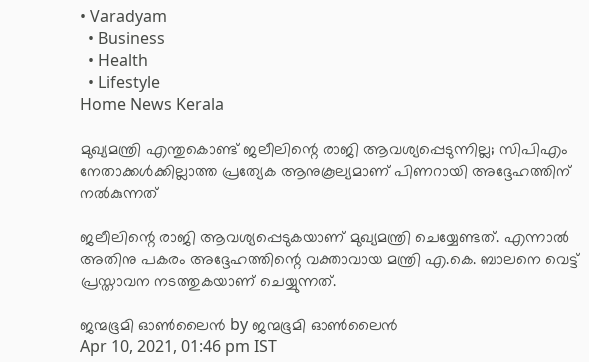• Varadyam
  • Business
  • Health
  • Lifestyle
Home News Kerala

മുഖ്യമന്ത്രി എന്തുകൊണ്ട് ജലീലിന്റെ രാജി ആവശ്യപ്പെടുന്നില്ല; സിപിഎം നേതാക്കള്‍ക്കില്ലാത്ത പ്രത്യേക ആനുകൂല്യമാണ് പിണറായി അദ്ദേഹത്തിന് നല്‍കുന്നത്

ജലീലിന്റെ രാജി ആവശ്യപ്പെടുകയാണ് മുഖ്യമന്ത്രി ചെയ്യേണ്ടത്. എന്നാല്‍ അതിനു പകരം അദ്ദേഹത്തിന്റെ വക്താവായ മന്ത്രി എ.കെ. ബാലനെ വെട്ട് പ്രസ്താവന നടത്തുകയാണ് ചെയ്യുന്നത്.

ജന്മഭൂമി ഓണ്‍ലൈന്‍ by ജന്മഭൂമി ഓണ്‍ലൈന്‍
Apr 10, 2021, 01:46 pm IST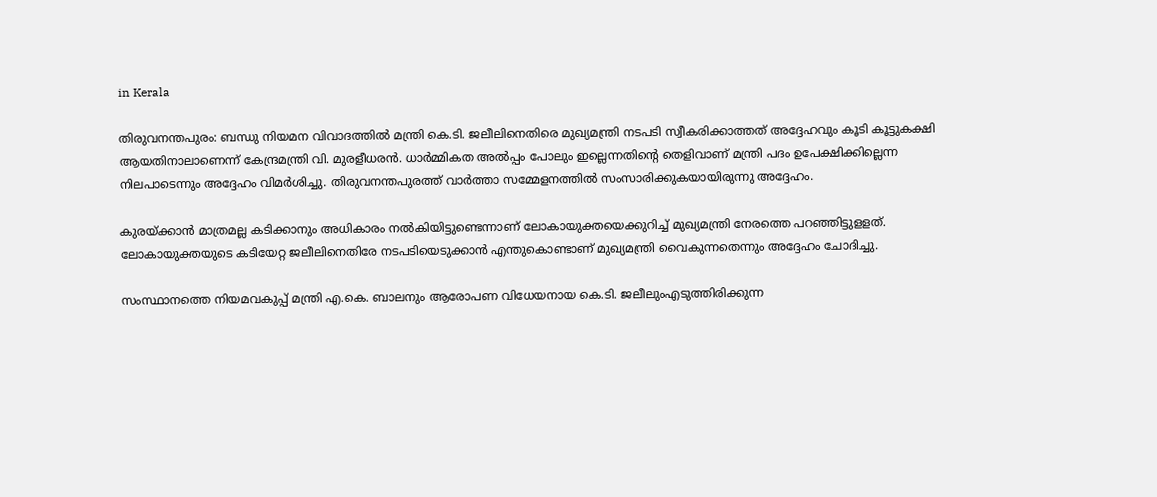in Kerala

തിരുവനന്തപുരം: ബന്ധു നിയമന വിവാദത്തില്‍ മന്ത്രി കെ.ടി. ജലീലിനെതിരെ മുഖ്യമന്ത്രി നടപടി സ്വീകരിക്കാത്തത് അദ്ദേഹവും കൂടി കൂട്ടുകക്ഷി ആയതിനാലാണെന്ന് കേന്ദ്രമന്ത്രി വി. മുരളീധരന്‍. ധാര്‍മ്മികത അല്‍പ്പം പോലും ഇല്ലെന്നതിന്റെ തെളിവാണ് മന്ത്രി പദം ഉപേക്ഷിക്കില്ലെന്ന നിലപാടെന്നും അദ്ദേഹം വിമര്‍ശിച്ചു. തിരുവനന്തപുരത്ത് വാര്‍ത്താ സമ്മേളനത്തില്‍ സംസാരിക്കുകയായിരുന്നു അദ്ദേഹം.

കുരയ്‌ക്കാന്‍ മാത്രമല്ല കടിക്കാനും അധികാരം നല്‍കിയിട്ടുണ്ടെന്നാണ് ലോകായുക്തയെക്കുറിച്ച് മുഖ്യമന്ത്രി നേരത്തെ പറഞ്ഞിട്ടുളളത്. ലോകായുക്തയുടെ കടിയേറ്റ ജലീലിനെതിരേ നടപടിയെടുക്കാന്‍ എന്തുകൊണ്ടാണ് മുഖ്യമന്ത്രി വൈകുന്നതെന്നും അദ്ദേഹം ചോദിച്ചു.

സംസ്ഥാനത്തെ നിയമവകുപ്പ് മന്ത്രി എ.കെ. ബാലനും ആരോപണ വിധേയനായ കെ.ടി. ജലീലുംഎടുത്തിരിക്കുന്ന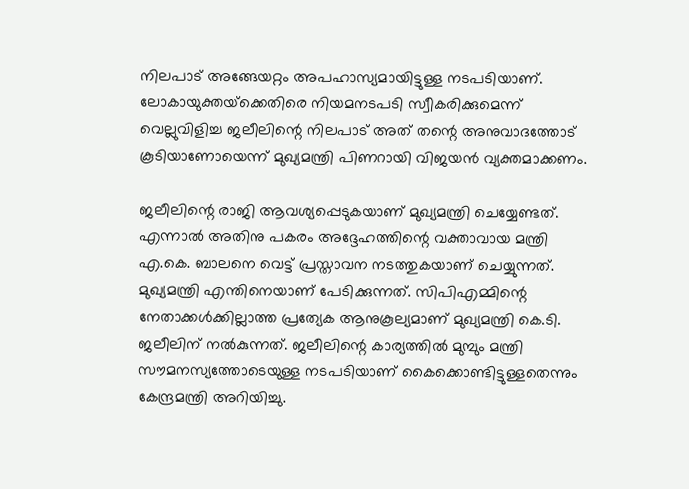നിലപാട് അങ്ങേയറ്റം അപഹാസ്യമായിട്ടുള്ള നടപടിയാണ്. ലോകായുക്തയ്‌ക്കെതിരെ നിയമനടപടി സ്വീകരിക്കുമെന്ന് വെല്ലുവിളിച്ച ജലീലിന്റെ നിലപാട് അത് തന്റെ അനുവാദത്തോട് കൂടിയാണോയെന്ന് മുഖ്യമന്ത്രി പിണറായി വിജയന്‍ വ്യക്തമാക്കണം.

ജലീലിന്റെ രാജി ആവശ്യപ്പെടുകയാണ് മുഖ്യമന്ത്രി ചെയ്യേണ്ടത്. എന്നാല്‍ അതിനു പകരം അദ്ദേഹത്തിന്റെ വക്താവായ മന്ത്രി എ.കെ. ബാലനെ വെട്ട് പ്രസ്താവന നടത്തുകയാണ് ചെയ്യുന്നത്. മുഖ്യമന്ത്രി എന്തിനെയാണ് പേടിക്കുന്നത്. സിപിഎമ്മിന്റെ നേതാക്കള്‍ക്കില്ലാത്ത പ്രത്യേക ആനുകൂല്യമാണ് മുഖ്യമന്ത്രി കെ.ടി. ജലീലിന് നല്‍കുന്നത്. ജലീലിന്റെ കാര്യത്തില്‍ മുമ്പും മന്ത്രി സൗമനസ്യത്തോടെയുള്ള നടപടിയാണ് കൈക്കൊണ്ടിട്ടുള്ളതെന്നും കേന്ദ്രമന്ത്രി അറിയിച്ചു.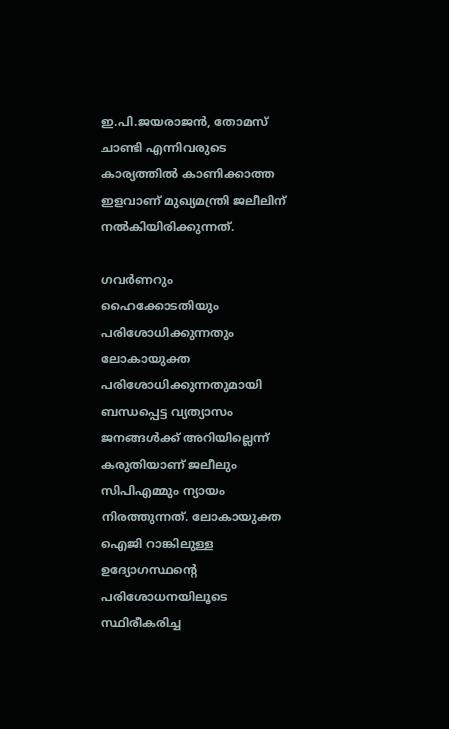ഇ.പി.ജയരാജന്‍, തോമസ് ചാണ്ടി എന്നിവരുടെ കാര്യത്തില്‍ കാണിക്കാത്ത ഇളവാണ് മുഖ്യമന്ത്രി ജലീലിന് നല്‍കിയിരിക്കുന്നത്.

ഗവര്‍ണറും ഹൈക്കോടതിയും പരിശോധിക്കുന്നതും ലോകായുക്ത പരിശോധിക്കുന്നതുമായി ബന്ധപ്പെട്ട വ്യത്യാസം ജനങ്ങള്‍ക്ക് അറിയില്ലെന്ന് കരുതിയാണ് ജലീലും സിപിഎമ്മും ന്യായം നിരത്തുന്നത്. ലോകായുക്ത ഐജി റാങ്കിലുള്ള ഉദ്യോഗസ്ഥന്റെ പരിശോധനയിലൂടെ സ്ഥിരീകരിച്ച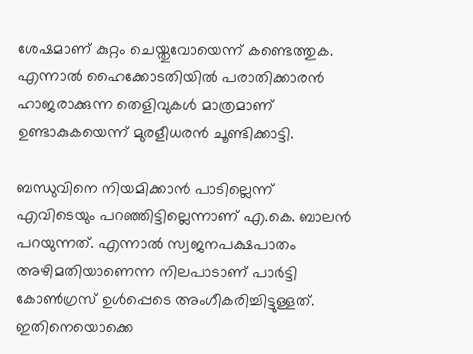ശേഷമാണ് കുറ്റം ചെയ്തുവോയെന്ന് കണ്ടെത്തുക. എന്നാല്‍ ഹൈക്കോടതിയില്‍ പരാതിക്കാരന്‍ ഹാജരാക്കുന്ന തെളിവുകള്‍ മാത്രമാണ് ഉണ്ടാകുകയെന്ന് മുരളീധരന്‍ ചൂണ്ടിക്കാട്ടി.

ബന്ധുവിനെ നിയമിക്കാന്‍ പാടില്ലെന്ന് എവിടെയും പറഞ്ഞിട്ടില്ലെന്നാണ് എ.കെ. ബാലന്‍ പറയുന്നത്. എന്നാല്‍ സ്വജനപക്ഷപാതം അഴിമതിയാണെന്ന നിലപാടാണ് പാര്‍ട്ടി കോണ്‍ഗ്രസ് ഉള്‍പ്പെടെ അംഗീകരിച്ചിട്ടുള്ളത്. ഇതിനെയൊക്കെ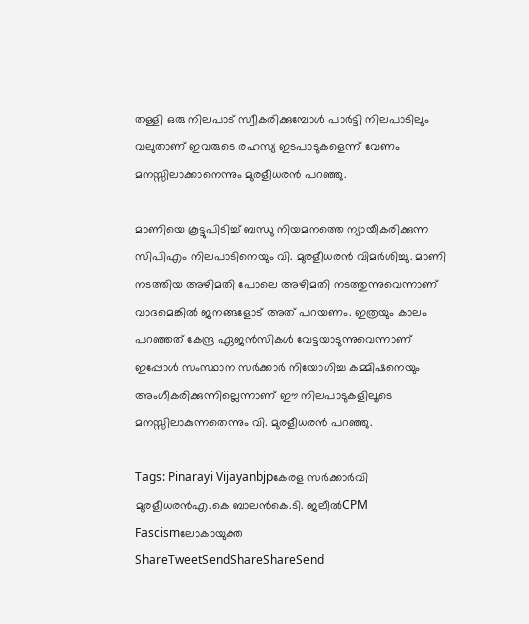തള്ളി ഒരു നിലപാട് സ്വീകരിക്കുമ്പോള്‍ പാര്‍ട്ടി നിലപാടിലും വലുതാണ് ഇവരുടെ രഹസ്യ ഇടപാടുകളെന്ന് വേണം മനസ്സിലാക്കാനെന്നും മുരളീധരന്‍ പറഞ്ഞു.

മാണിയെ കൂട്ടുപിടിച്ച് ബന്ധു നിയമനത്തെ ന്യായീകരിക്കുന്ന സിപിഎം നിലപാടിനെയും വി. മുരളീധരന്‍ വിമര്‍ശിച്ചു. മാണി നടത്തിയ അഴിമതി പോലെ അഴിമതി നടത്തുന്നുവെന്നാണ് വാദമെങ്കില്‍ ജനങ്ങളോട് അത് പറയണം. ഇത്രയും കാലം പറഞ്ഞത് കേന്ദ്ര ഏജന്‍സികള്‍ വേട്ടയാടുന്നുവെന്നാണ് ഇപ്പോള്‍ സംസ്ഥാന സര്‍ക്കാര്‍ നിയോഗിച്ച കമ്മിഷനെയും അംഗീകരിക്കുന്നില്ലെന്നാണ് ഈ നിലപാടുകളിലൂടെ മനസ്സിലാകുന്നതെന്നും വി. മുരളീധരന്‍ പറഞ്ഞു.

Tags: Pinarayi Vijayanbjpകേരള സര്‍ക്കാര്‍വി മുരളീധരന്‍എ.കെ ബാലന്‍കെ.ടി. ജലീല്‍CPM Fascismലോകായുക്ത
ShareTweetSendShareShareSend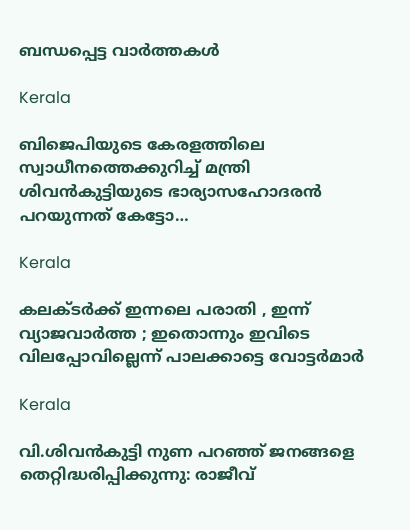ബന്ധപ്പെട്ട വാര്‍ത്തകള്‍

Kerala

ബിജെപിയുടെ കേരളത്തിലെ സ്വാധീനത്തെക്കുറിച്ച് മന്ത്രി ശിവന്‍കുട്ടിയുടെ ഭാര്യാസഹോദരന്‍ പറയുന്നത് കേട്ടോ…

Kerala

കലക്ടർക്ക് ഇന്നലെ പരാതി , ഇന്ന് വ്യാജവാർത്ത ; ഇതൊന്നും ഇവിടെ വിലപ്പോവില്ലെന്ന് പാലക്കാട്ടെ വോട്ടർമാർ

Kerala

വി.ശിവന്‍കുട്ടി നുണ പറഞ്ഞ് ജനങ്ങളെ തെറ്റിദ്ധരിപ്പിക്കുന്നു: രാജീവ്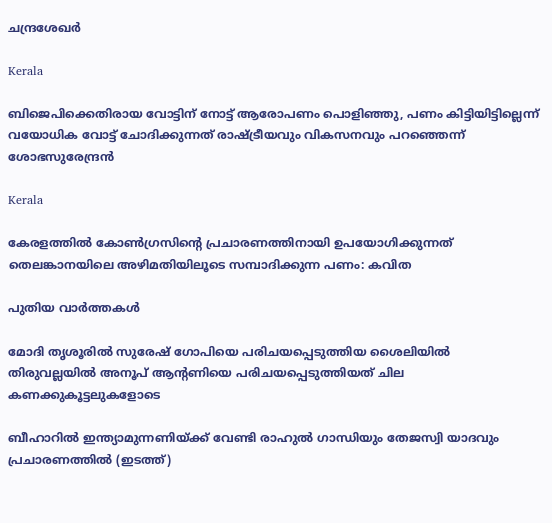ചന്ദ്രശേഖര്‍

Kerala

ബിജെപിക്കെതിരായ വോട്ടിന് നോട്ട് ആരോപണം പൊളിഞ്ഞു, പണം കിട്ടിയിട്ടില്ലെന്ന് വയോധിക വോട്ട് ചോദിക്കുന്നത് രാഷ്‌ട്രീയവും വികസനവും പറഞ്ഞെന്ന് ശോഭസുരേന്ദ്രന്‍

Kerala

കേരളത്തില്‍ കോണ്‍ഗ്രസിന്റെ പ്രചാരണത്തിനായി ഉപയോഗിക്കുന്നത് തെലങ്കാനയിലെ അഴിമതിയിലൂടെ സമ്പാദിക്കുന്ന പണം: കവിത

പുതിയ വാര്‍ത്തകള്‍

മോദി തൃശൂരില്‍ സുരേഷ് ഗോപിയെ പരിചയപ്പെടുത്തിയ ശൈലിയില്‍ തിരുവല്ലയില്‍ അനൂപ് ആന്‍റണിയെ പരിചയപ്പെടുത്തിയത് ചില കണക്കുകൂട്ടലുകളോടെ

ബീഹാറില്‍ ഇന്ത്യാമുന്നണിയ്ക്ക് വേണ്ടി രാഹുല്‍ ഗാന്ധിയും തേജസ്വി യാദവും പ്രചാരണത്തില്‍ (ഇടത്ത്)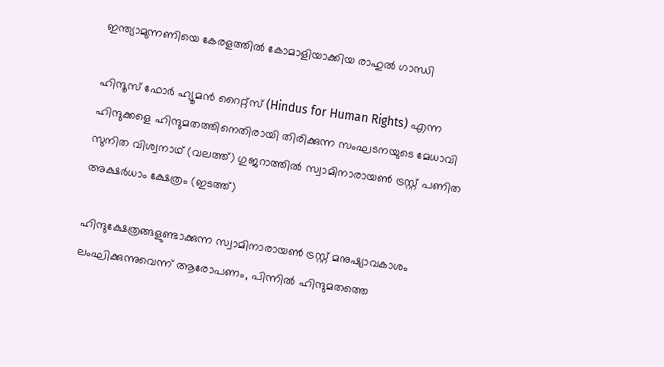ഇന്ത്യാമുന്നണിയെ കേരളത്തില്‍ കോമാളിയാക്കിയ രാഹുല്‍ ഗാന്ധി

ഹിന്ദൂസ് ഫോര്‍ ഹ്യൂമന്‍ റൈറ്റ്സ് (Hindus for Human Rights) എന്ന ഹിന്ദുക്കളെ ഹിന്ദുമതത്തിനെതിരായി തിരിക്കുന്ന സംഘടനയുടെ മേധാവി സുനിത വിശ്വനാഥ് (വലത്ത്) ഗുജറാത്തില്‍ സ്വാമിനാരായണ്‍ ട്രസ്റ്റ് പണിത അക്ഷര്‍ധാം ക്ഷേത്രം (ഇടത്ത്)

ഹിന്ദുക്ഷേത്രങ്ങളുണ്ടാക്കുന്ന സ്വാമിനാരായണ്‍ ട്രസ്റ്റ് മനുഷ്യാവകാശം ലംഘിക്കുന്നുവെന്ന് ആരോപണം, പിന്നില്‍ ഹിന്ദുമതത്തെ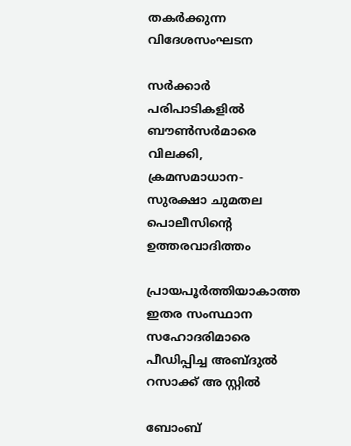തകര്‍ക്കുന്ന വിദേശസംഘടന

സര്‍ക്കാര്‍ പരിപാടികളില്‍ ബൗണ്‍സര്‍മാരെ വിലക്കി, ക്രമസമാധാന-സുരക്ഷാ ചുമതല പൊലീസിന്റെ ഉത്തരവാദിത്തം

പ്രായപൂര്‍ത്തിയാകാത്ത ഇതര സംസ്ഥാന സഹോദരിമാരെ പീഡിപ്പിച്ച അബ്ദുല്‍ റസാക്ക് അ സ്റ്റില്‍

ബോംബ്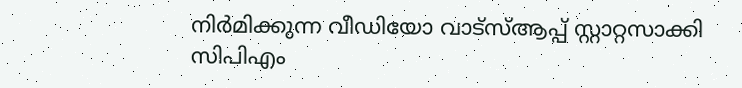നിര്‍മിക്കുന്ന വീഡിയോ വാട്‌സ്ആപ്പ് സ്റ്റാറ്റസാക്കി സിപിഎം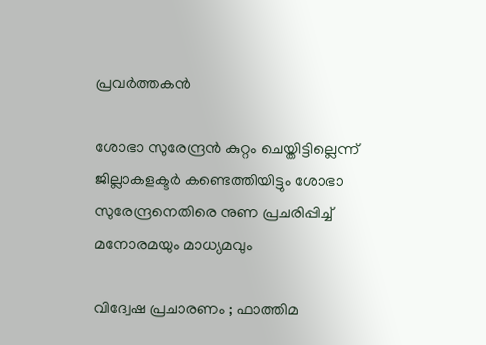പ്രവര്‍ത്തകന്‍

ശോഭാ സുരേന്ദ്രന്‍ കുറ്റം ചെയ്തിട്ടില്ലെന്ന് ജില്ലാകളക്ടര്‍ കണ്ടെത്തിയിട്ടും ശോഭാ സുരേന്ദ്രനെതിരെ നുണ പ്രചരിപ്പിച്ച് മനോരമയും മാധ്യമവും

വിദ്വേഷ പ്രചാരണം ; ഫാത്തിമ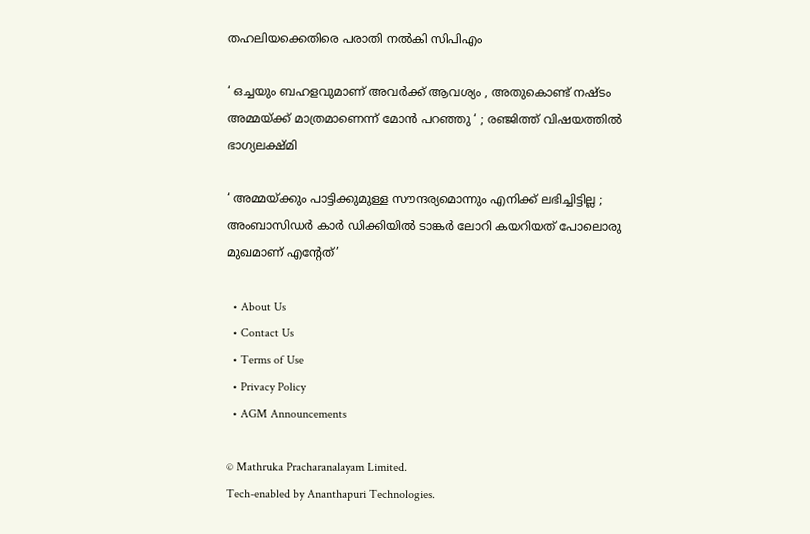തഹലിയക്കെതിരെ പരാതി നല്‍കി സിപിഎം

‘ ഒച്ചയും ബഹളവുമാണ് അവർക്ക് ആവശ്യം , അതുകൊണ്ട് നഷ്ടം അമ്മയ്‌ക്ക് മാത്രമാണെന്ന് മോൻ പറഞ്ഞു ‘ ; രഞ്ജിത്ത് വിഷയത്തിൽ ഭാഗ്യലക്ഷ്മി

‘ അമ്മയ്‌ക്കും പാട്ടിക്കുമുള്ള സൗന്ദര്യമൊന്നും എനിക്ക് ലഭിച്ചിട്ടില്ല ; അംബാസിഡർ‌ കാർ ഡിക്കിയിൽ ടാങ്കർ ലോറി കയറിയത് പോലൊരു മുഖമാണ് എന്റേത്’

  • About Us
  • Contact Us
  • Terms of Use
  • Privacy Policy
  • AGM Announcements

© Mathruka Pracharanalayam Limited.
Tech-enabled by Ananthapuri Technologies.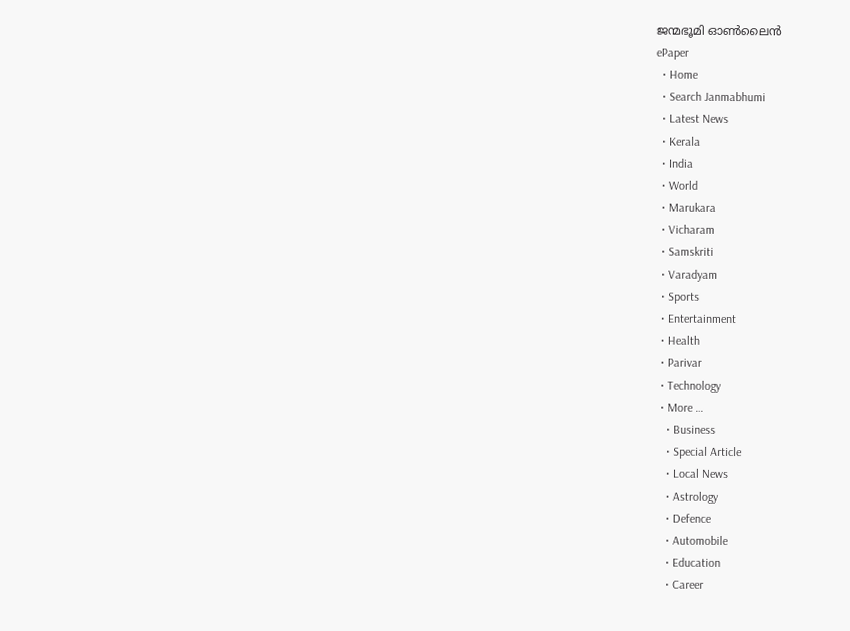ജന്മഭൂമി ഓണ്‍ലൈന്‍
ePaper
  • Home
  • Search Janmabhumi
  • Latest News
  • Kerala
  • India
  • World
  • Marukara
  • Vicharam
  • Samskriti
  • Varadyam
  • Sports
  • Entertainment
  • Health
  • Parivar
  • Technology
  • More …
    • Business
    • Special Article
    • Local News
    • Astrology
    • Defence
    • Automobile
    • Education
    • Career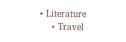• Literature
    • Travel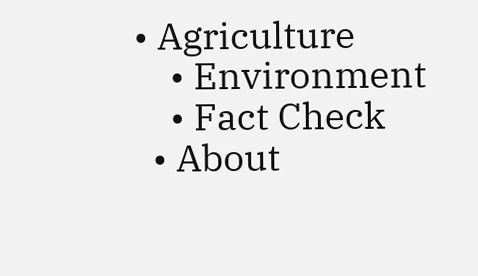• Agriculture
    • Environment
    • Fact Check
  • About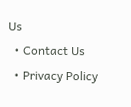Us
  • Contact Us
  • Privacy Policy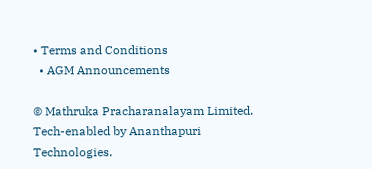• Terms and Conditions
  • AGM Announcements

© Mathruka Pracharanalayam Limited.
Tech-enabled by Ananthapuri Technologies.